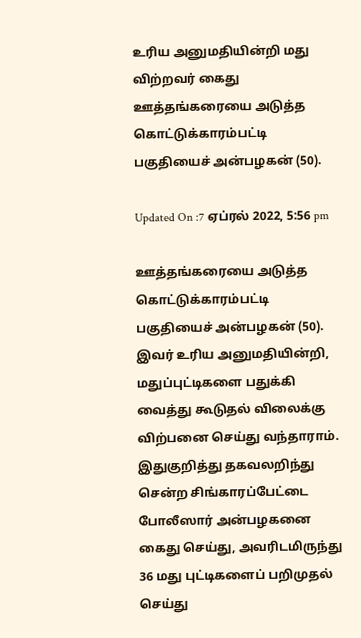உரிய அனுமதியின்றி மது விற்றவர் கைது
ஊத்தங்கரையை அடுத்த கொட்டுக்காரம்பட்டி பகுதியைச் அன்பழகன் (50).

Updated On :7 ஏப்ரல் 2022, 5:56 pm

ஊத்தங்கரையை அடுத்த கொட்டுக்காரம்பட்டி பகுதியைச் அன்பழகன் (50). இவர் உரிய அனுமதியின்றி, மதுப்புட்டிகளை பதுக்கி வைத்து கூடுதல் விலைக்கு விற்பனை செய்து வந்தாராம். இதுகுறித்து தகவலறிந்து சென்ற சிங்காரப்பேட்டை போலீஸார் அன்பழகனை கைது செய்து, அவரிடமிருந்து 36 மது புட்டிகளைப் பறிமுதல் செய்து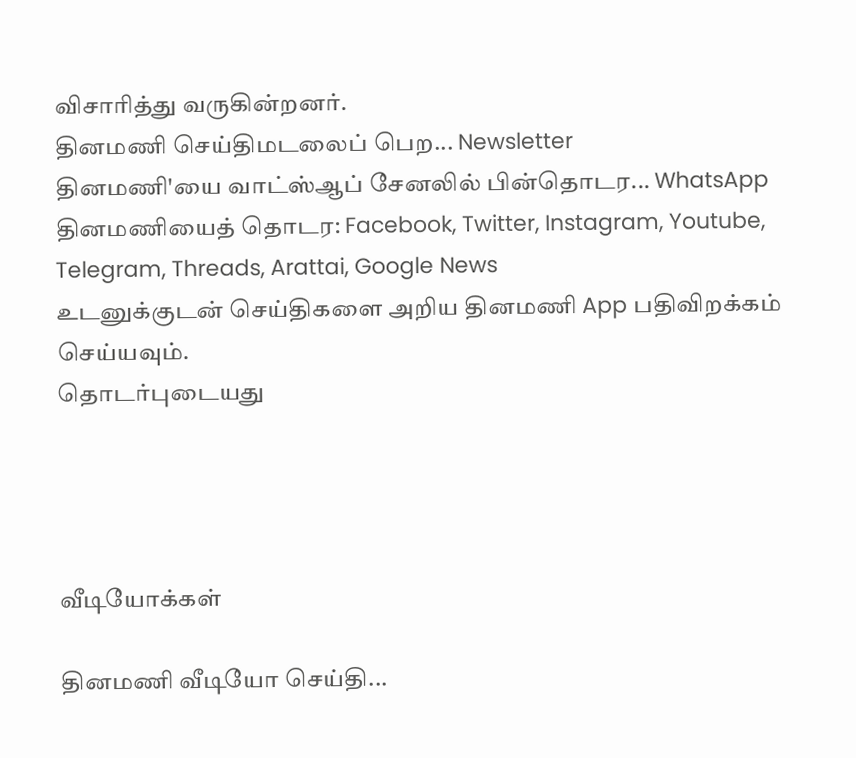விசாரித்து வருகின்றனர்.
தினமணி செய்திமடலைப் பெற... Newsletter
தினமணி'யை வாட்ஸ்ஆப் சேனலில் பின்தொடர... WhatsApp
தினமணியைத் தொடர: Facebook, Twitter, Instagram, Youtube, Telegram, Threads, Arattai, Google News
உடனுக்குடன் செய்திகளை அறிய தினமணி App பதிவிறக்கம் செய்யவும்.
தொடர்புடையது




வீடியோக்கள்

தினமணி வீடியோ செய்தி...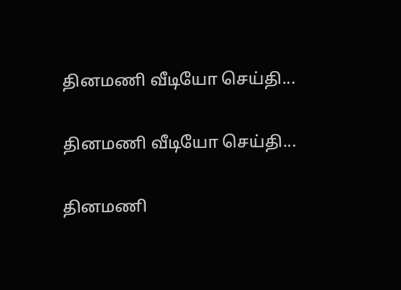தினமணி வீடியோ செய்தி...

தினமணி வீடியோ செய்தி...

தினமணி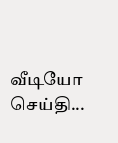வீடியோ செய்தி...